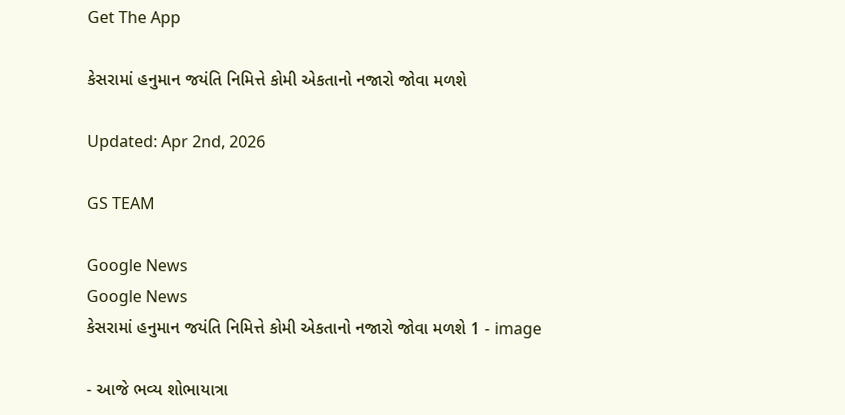Get The App

કેસરામાં હનુમાન જયંતિ નિમિત્તે કોમી એકતાનો નજારો જોવા મળશે

Updated: Apr 2nd, 2026

GS TEAM

Google News
Google News
કેસરામાં હનુમાન જયંતિ નિમિત્તે કોમી એકતાનો નજારો જોવા મળશે 1 - image

- આજે ભવ્ય શોભાયાત્રા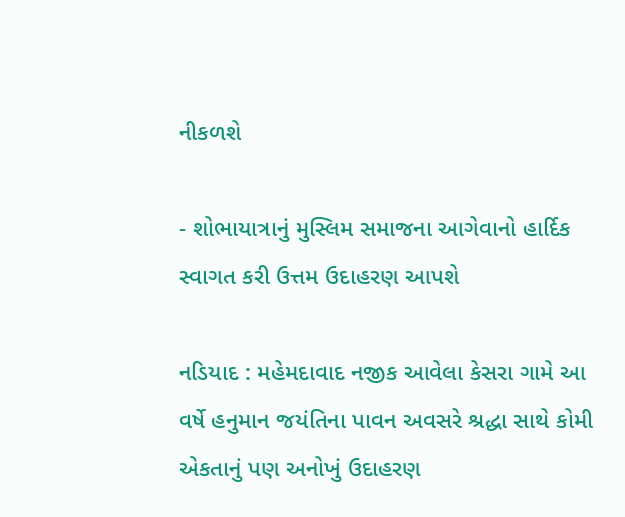નીકળશે

- શોભાયાત્રાનું મુસ્લિમ સમાજના આગેવાનો હાર્દિક સ્વાગત કરી ઉત્તમ ઉદાહરણ આપશે

નડિયાદ : મહેમદાવાદ નજીક આવેલા કેસરા ગામે આ વર્ષે હનુમાન જયંતિના પાવન અવસરે શ્રદ્ધા સાથે કોમી એકતાનું પણ અનોખું ઉદાહરણ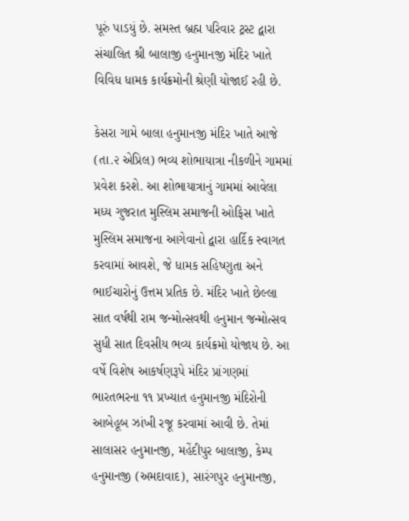પૂરું પાડયું છે. સમસ્ત બ્રહ્મ પરિવાર ટ્રસ્ટ દ્વારા સંચાલિત શ્રી બાલાજી હનુમાનજી મંદિર ખાતે વિવિધ ધામક કાર્યક્રમોની શ્રેણી યોજાઈ રહી છે.

કેસરા ગામે બાલા હનુમાનજી મંદિર ખાતે આજે (તા.૨ એપ્રિલ) ભવ્ય શોભાયાત્રા નીકળીને ગામમાં પ્રવેશ કરશે. આ શોભાયાત્રાનું ગામમાં આવેલા મધ્ય ગુજરાત મુસ્લિમ સમાજની ઓફિસ ખાતે મુસ્લિમ સમાજના આગેવાનો દ્વારા હાર્દિક સ્વાગત કરવામાં આવશે, જે ધામક સહિષ્ણુતા અને ભાઈચારોનું ઉત્તમ પ્રતિક છે. મંદિર ખાતે છેલ્લા સાત વર્ષથી રામ જન્મોત્સવથી હનુમાન જન્મોત્સવ સુધી સાત દિવસીય ભવ્ય કાર્યક્રમો યોજાય છે. આ વર્ષે વિશેષ આકર્ષણરૂપે મંદિર પ્રાંગણમાં ભારતભરના ૧૧ પ્રખ્યાત હનુમાનજી મંદિરોની આબેહૂબ ઝાંખી રજૂ કરવામાં આવી છે. તેમાં સાલાસર હનુમાનજી, મહેંદીપુર બાલાજી, કેમ્પ હનુમાનજી (અમદાવાદ), સારંગપુર હનુમાનજી,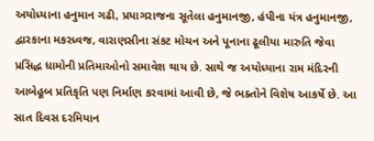અયોધ્યાના હનુમાન ગઢી, પ્રયાગરાજના સૂતેલા હનુમાનજી, હંપીના યંત્ર હનુમાનજી, દ્વારકાના મકરધ્વજ, વારાણસીના સંકટ મોચન અને પૂનાના ઢૂલીયા મારુતિ જેવા પ્રસિદ્ધ ધામોની પ્રતિમાઓનો સમાવેશ થાય છે. સાથે જ અયોધ્યાના રામ મંદિરની આબેહૂબ પ્રતિકૃતિ પણ નિર્માણ કરવામાં આવી છે, જે ભક્તોને વિશેષ આકર્ષે છે. આ સાત દિવસ દરમિયાન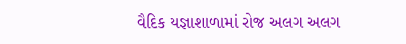વૈદિક યજ્ઞાશાળામાં રોજ અલગ અલગ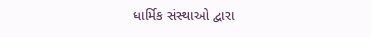ધાર્મિક સંસ્થાઓ દ્વારા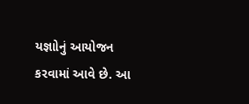યજ્ઞાોનું આયોજન કરવામાં આવે છે. આ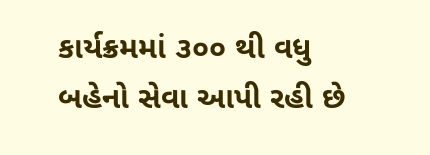કાર્યક્રમમાં ૩૦૦ થી વધુ બહેનો સેવા આપી રહી છે